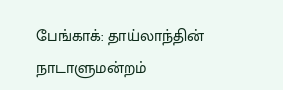பேங்காக்: தாய்லாந்தின் நாடாளுமன்றம்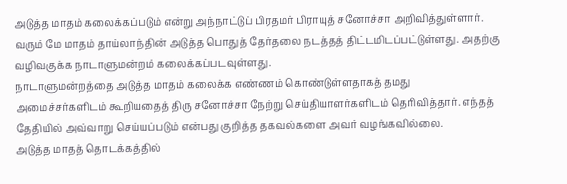அடுத்த மாதம் கலைக்கப்படும் என்று அந்நாட்டுப் பிரதமர் பிராயுத் சனோச்சா அறிவித்துள்ளார்.
வரும் மே மாதம் தாய்லாந்தின் அடுத்த பொதுத் தேர்தலை நடத்தத் திட்டமிடப்பட்டுள்ளது. அதற்கு வழிவகுக்க நாடாளுமன்றம் கலைக்கப்படவுள்ளது.
நாடாளுமன்றத்தை அடுத்த மாதம் கலைக்க எண்ணம் கொண்டுள்ளதாகத் தமது அமைச்சர்களிடம் கூறியதைத் திரு சனோச்சா நேற்று செய்தியாளர்களிடம் தெரிவித்தார். எந்தத் தேதியில் அவ்வாறு செய்யப்படும் என்பது குறித்த தகவல்களை அவர் வழங்கவில்லை.
அடுத்த மாதத் தொடக்கத்தில்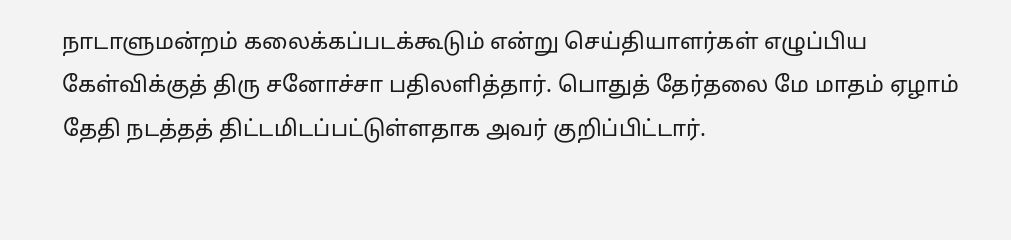நாடாளுமன்றம் கலைக்கப்படக்கூடும் என்று செய்தியாளர்கள் எழுப்பிய கேள்விக்குத் திரு சனோச்சா பதிலளித்தார். பொதுத் தேர்தலை மே மாதம் ஏழாம் தேதி நடத்தத் திட்டமிடப்பட்டுள்ளதாக அவர் குறிப்பிட்டார்.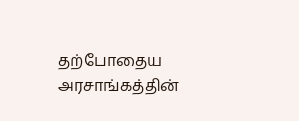தற்போதைய அரசாங்கத்தின்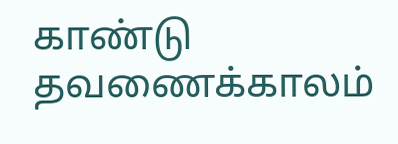காண்டு தவணைக்காலம்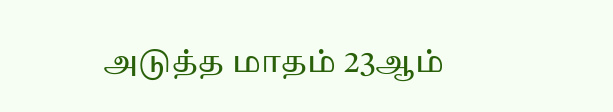அடுத்த மாதம் 23ஆம்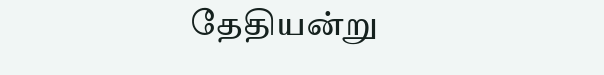தேதியன்று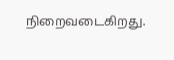நிறைவடைகிறது.